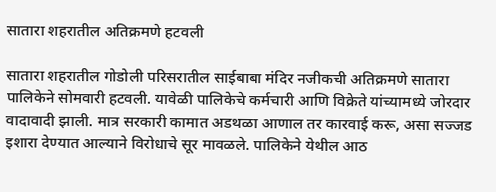सातारा शहरातील अतिक्रमणे हटवली

सातारा शहरातील गोडोली परिसरातील साईबाबा मंदिर नजीकची अतिक्रमणे सातारा पालिकेने सोमवारी हटवली. यावेळी पालिकेचे कर्मचारी आणि विक्रेते यांच्यामध्ये जोरदार वादावादी झाली. मात्र सरकारी कामात अडथळा आणाल तर कारवाई करू, असा सज्जड इशारा देण्यात आल्याने विरोधाचे सूर मावळले. पालिकेने येथील आठ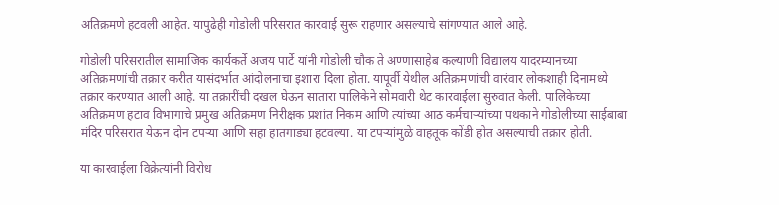अतिक्रमणे हटवली आहेत. यापुढेही गोडोली परिसरात कारवाई सुरू राहणार असल्याचे सांगण्यात आले आहे.

गोडोली परिसरातील सामाजिक कार्यकर्ते अजय पार्टे यांनी गोडोली चौक ते अण्णासाहेब कल्याणी विद्यालय यादरम्यानच्या अतिक्रमणांची तक्रार करीत यासंदर्भात आंदोलनाचा इशारा दिला होता. यापूर्वी येथील अतिक्रमणांची वारंवार लोकशाही दिनामध्ये तक्रार करण्यात आली आहे. या तक्रारींची दखल घेऊन सातारा पालिकेने सोमवारी थेट कारवाईला सुरुवात केली. पालिकेच्या अतिक्रमण हटाव विभागाचे प्रमुख अतिक्रमण निरीक्षक प्रशांत निकम आणि त्यांच्या आठ कर्मचाऱ्यांच्या पथकाने गोडोलीच्या साईबाबा मंदिर परिसरात येऊन दोन टपऱ्या आणि सहा हातगाड्या हटवल्या. या टपऱ्यांमुळे वाहतूक कोंडी होत असल्याची तक्रार होती.

या कारवाईला विक्रेत्यांनी विरोध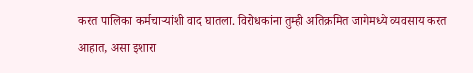करत पालिका कर्मचाऱ्यांशी वाद घातला. विरोधकांना तुम्ही अतिक्रमित जागेमध्ये व्यवसाय करत आहात, असा इशारा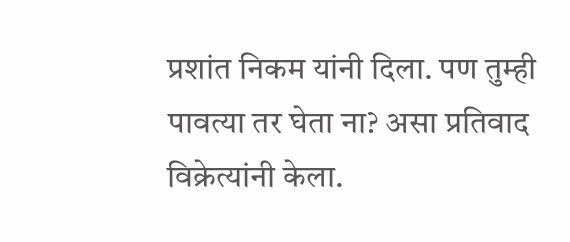प्रशांत निकम यांनी दिला. पण तुम्ही पावत्या तर घेता ना? असा प्रतिवाद विक्रेत्यांनी केला.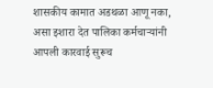शासकीय कामात अडथळा आणू नका, असा इशारा देत पालिका कर्मचाऱ्यांनी आपली कारवाई सुरूच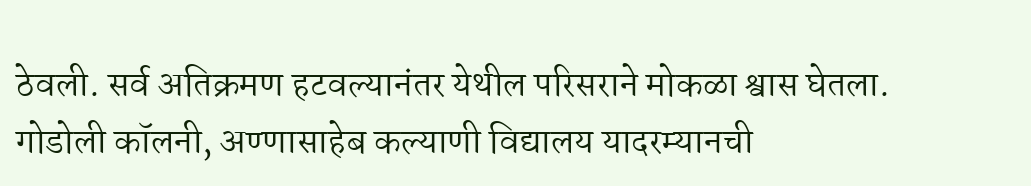ठेवली. सर्व अतिक्रमण हटवल्यानंतर येथील परिसराने मोकळा श्वास घेतला. गोडोली कॉलनी, अण्णासाहेब कल्याणी विद्यालय यादरम्यानची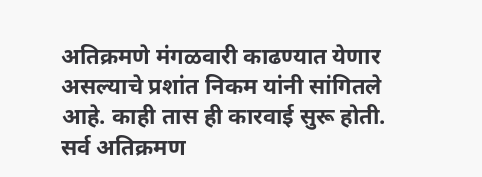अतिक्रमणे मंगळवारी काढण्यात येणार असल्याचे प्रशांत निकम यांनी सांगितले आहे. काही तास ही कारवाई सुरू होती. सर्व अतिक्रमण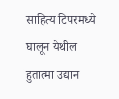साहित्य टिपरमध्ये घालून येथील हुतात्मा उद्यान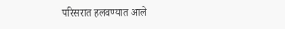परिसरात हलवण्यात आले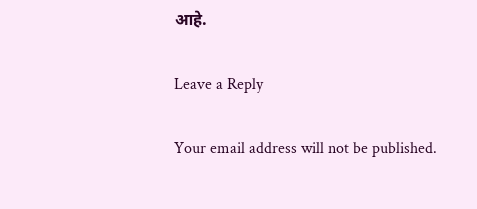आहे.

Leave a Reply

Your email address will not be published.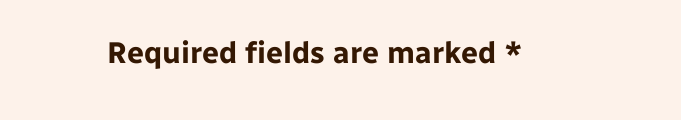Required fields are marked *